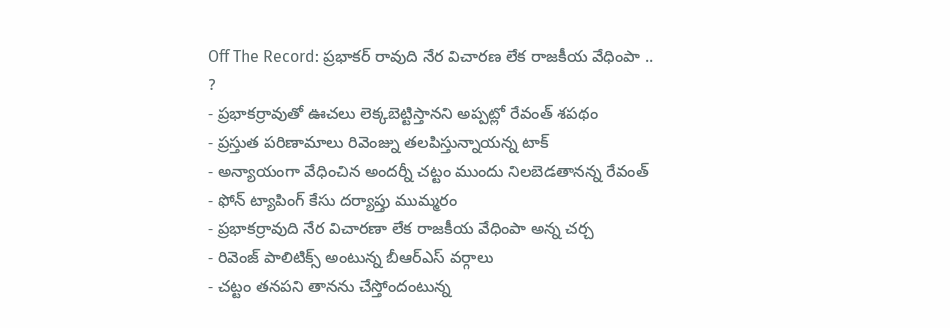Off The Record: ప్రభాకర్ రావుది నేర విచారణ లేక రాజకీయ వేధింపా .. ?
- ప్రభాకర్రావుతో ఊచలు లెక్కబెట్టిస్తానని అప్పట్లో రేవంత్ శపథం
- ప్రస్తుత పరిణామాలు రివెంజ్ను తలపిస్తున్నాయన్న టాక్
- అన్యాయంగా వేధించిన అందర్నీ చట్టం ముందు నిలబెడతానన్న రేవంత్
- ఫోన్ ట్యాపింగ్ కేసు దర్యాప్తు ముమ్మరం
- ప్రభాకర్రావుది నేర విచారణా లేక రాజకీయ వేధింపా అన్న చర్చ
- రివెంజ్ పాలిటిక్స్ అంటున్న బీఆర్ఎస్ వర్గాలు
- చట్టం తనపని తానను చేస్తోందంటున్న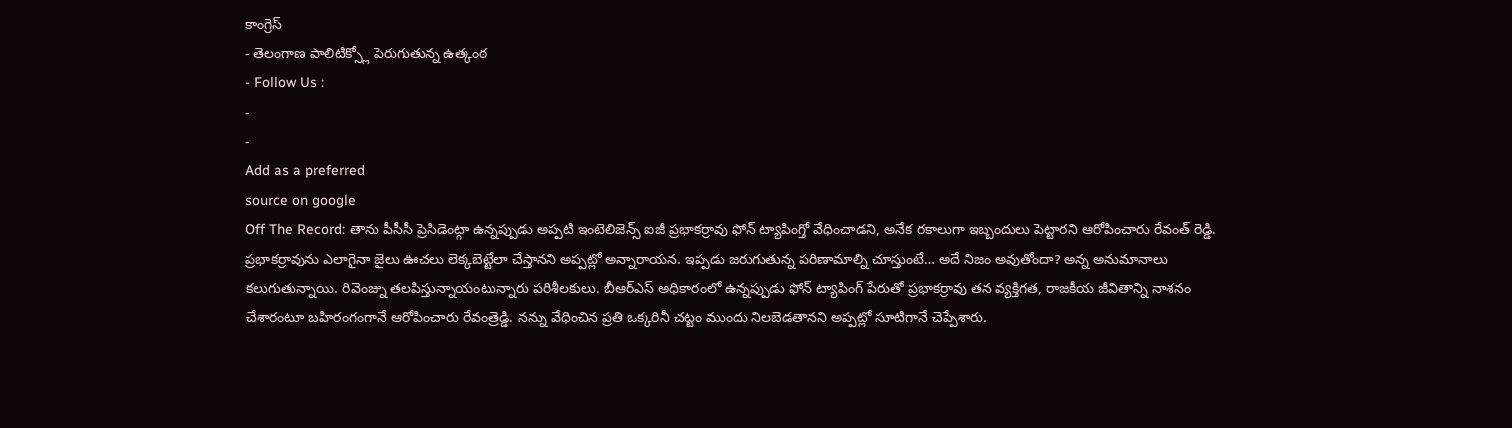కాంగ్రెస్
- తెలంగాణ పాలిటిక్స్లో పెరుగుతున్న ఉత్కంఠ
- Follow Us :
-
-
Add as a preferred
source on google
Off The Record: తాను పీసీసీ ప్రెసిడెంట్గా ఉన్నప్పుడు అప్పటి ఇంటెలిజెన్స్ ఐజీ ప్రభాకర్రావు ఫోన్ ట్యాపింగ్తో వేధించాడని, అనేక రకాలుగా ఇబ్బందులు పెట్టారని ఆరోపించారు రేవంత్ రెడ్డి. ప్రభాకర్రావును ఎలాగైనా జైలు ఊచలు లెక్కబెట్టేలా చేస్తానని అప్పట్లో అన్నారాయన. ఇప్పడు జరుగుతున్న పరిణామాల్ని చూస్తుంటే… అదే నిజం అవుతోందా? అన్న అనుమానాలు కలుగుతున్నాయి. రివెంజ్ను తలపిస్తున్నాయంటున్నారు పరిశీలకులు. బీఆర్ఎస్ అధికారంలో ఉన్నప్పుడు ఫోన్ ట్యాపింగ్ పేరుతో ప్రభాకర్రావు తన వ్యక్తిగత, రాజకీయ జీవితాన్ని నాశనం చేశారంటూ బహిరంగంగానే ఆరోపించారు రేవంత్రెడ్డి. నన్ను వేధించిన ప్రతి ఒక్కరినీ చట్టం ముందు నిలబెడతానని అప్పట్లో సూటిగానే చెప్పేశారు.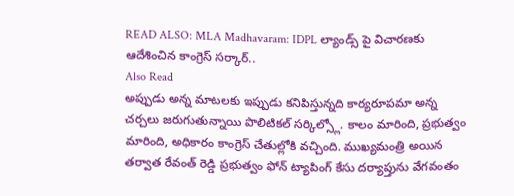READ ALSO: MLA Madhavaram: IDPL ల్యాండ్స్ పై విచారణకు ఆదేశించిన కాంగ్రెస్ సర్కార్..
Also Read
అప్పుడు అన్న మాటలకు ఇప్పుడు కనిపిస్తున్నది కార్యరూపమా అన్న చర్చలు జరుగుతున్నాయి పొలిటికల్ సర్కిల్స్లో. కాలం మారింది, ప్రభుత్వం మారింది, అధికారం కాంగ్రెస్ చేతుల్లోకి వచ్చింది. ముఖ్యమంత్రి అయిన తర్వాత రేవంత్ రెడ్డి ప్రభుత్వం ఫోన్ ట్యాపింగ్ కేసు దర్యాప్తును వేగవంతం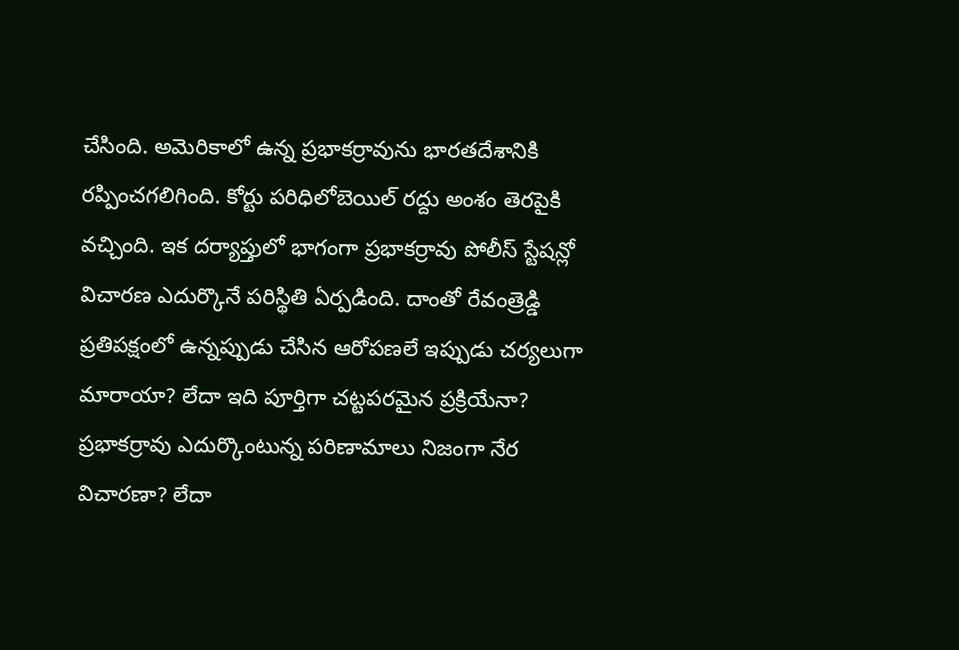చేసింది. అమెరికాలో ఉన్న ప్రభాకర్రావును భారతదేశానికి రప్పించగలిగింది. కోర్టు పరిధిలోబెయిల్ రద్దు అంశం తెరపైకి వచ్చింది. ఇక దర్యాప్తులో భాగంగా ప్రభాకర్రావు పోలీస్ స్టేషన్లో విచారణ ఎదుర్కొనే పరిస్థితి ఏర్పడింది. దాంతో రేవంత్రెడ్డి ప్రతిపక్షంలో ఉన్నప్పుడు చేసిన ఆరోపణలే ఇప్పుడు చర్యలుగా మారాయా? లేదా ఇది పూర్తిగా చట్టపరమైన ప్రక్రియేనా? ప్రభాకర్రావు ఎదుర్కొంటున్న పరిణామాలు నిజంగా నేర విచారణా? లేదా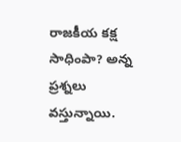రాజకీయ కక్ష సాధింపా? అన్న ప్రశ్నలు వస్తున్నాయి.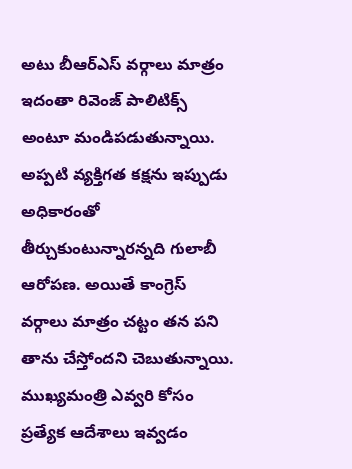అటు బీఆర్ఎస్ వర్గాలు మాత్రం ఇదంతా రివెంజ్ పాలిటిక్స్ అంటూ మండిపడుతున్నాయి. అప్పటి వ్యక్తిగత కక్షను ఇప్పుడు అధికారంతో తీర్చుకుంటున్నారన్నది గులాబీ ఆరోపణ. అయితే కాంగ్రెస్ వర్గాలు మాత్రం చట్టం తన పని తాను చేస్తోందని చెబుతున్నాయి. ముఖ్యమంత్రి ఎవ్వరి కోసం ప్రత్యేక ఆదేశాలు ఇవ్వడం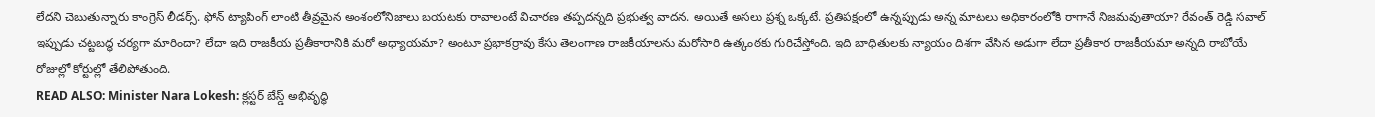లేదని చెబుతున్నారు కాంగ్రెస్ లీడర్స్. ఫోన్ ట్యాపింగ్ లాంటి తీవ్రమైన అంశంలోనిజాలు బయటకు రావాలంటే విచారణ తప్పదన్నది ప్రభుత్వ వాదన. అయితే అసలు ప్రశ్న ఒక్కటే. ప్రతిపక్షంలో ఉన్నప్పుడు అన్న మాటలు అధికారంలోకి రాగానే నిజమవుతాయా? రేవంత్ రెడ్డి సవాల్ ఇప్పుడు చట్టబద్ధ చర్యగా మారిందా? లేదా ఇది రాజకీయ ప్రతీకారానికి మరో అధ్యాయమా? అంటూ ప్రభాకర్రావు కేసు తెలంగాణ రాజకీయాలను మరోసారి ఉత్కంఠకు గురిచేస్తోంది. ఇది బాధితులకు న్యాయం దిశగా వేసిన అడుగా లేదా ప్రతీకార రాజకీయమా అన్నది రాబోయే రోజుల్లో కోర్టుల్లో తేలిపోతుంది.
READ ALSO: Minister Nara Lokesh: క్లస్టర్ బేస్డ్ అభివృద్ధి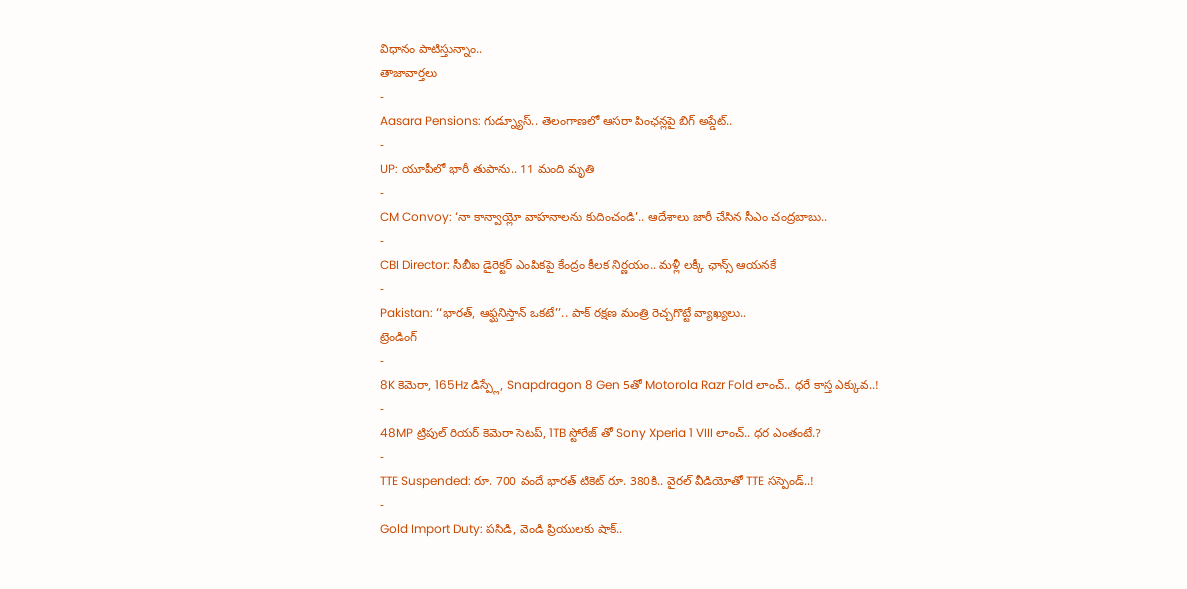విధానం పాటిస్తున్నాం..
తాజావార్తలు
-
Aasara Pensions: గుడ్న్యూస్.. తెలంగాణలో ఆసరా పింఛన్లపై బిగ్ అప్డేట్..
-
UP: యూపీలో భారీ తుపాను.. 11 మంది మృతి
-
CM Convoy: ‘నా కాన్వాయ్లో వాహనాలను కుదించండి’.. ఆదేశాలు జారీ చేసిన సీఎం చంద్రబాబు..
-
CBI Director: సీబీఐ డైరెక్టర్ ఎంపికపై కేంద్రం కీలక నిర్ణయం.. మళ్లీ లక్కీ ఛాన్స్ ఆయనకే
-
Pakistan: ‘‘భారత్, ఆఫ్ఘనిస్తాన్ ఒకటే’’.. పాక్ రక్షణ మంత్రి రెచ్చగొట్టే వ్యాఖ్యలు..
ట్రెండింగ్
-
8K కెమెరా, 165Hz డిస్ప్లే, Snapdragon 8 Gen 5తో Motorola Razr Fold లాంచ్.. ధరే కాస్త ఎక్కువ..!
-
48MP ట్రిపుల్ రియర్ కెమెరా సెటప్, 1TB స్టోరేజ్ తో Sony Xperia 1 VIII లాంచ్.. ధర ఎంతంటే.?
-
TTE Suspended: రూ. 700 వందే భారత్ టికెట్ రూ. 380కి.. వైరల్ వీడియోతో TTE సస్పెండ్..!
-
Gold Import Duty: పసిడి, వెండి ప్రియులకు షాక్..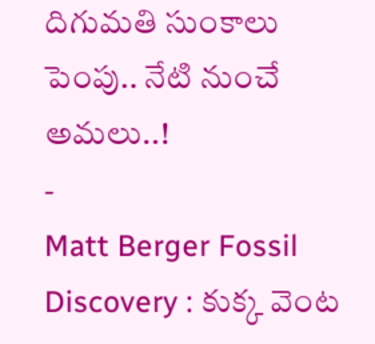దిగుమతి సుంకాలు పెంపు.. నేటి నుంచే అమలు..!
-
Matt Berger Fossil Discovery : కుక్క వెంట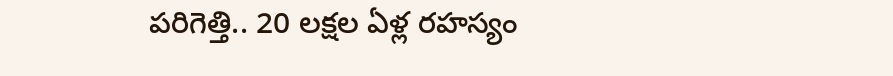పరిగెత్తి.. 20 లక్షల ఏళ్ల రహస్యం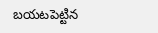బయటపెట్టిన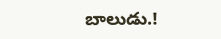బాలుడు.!